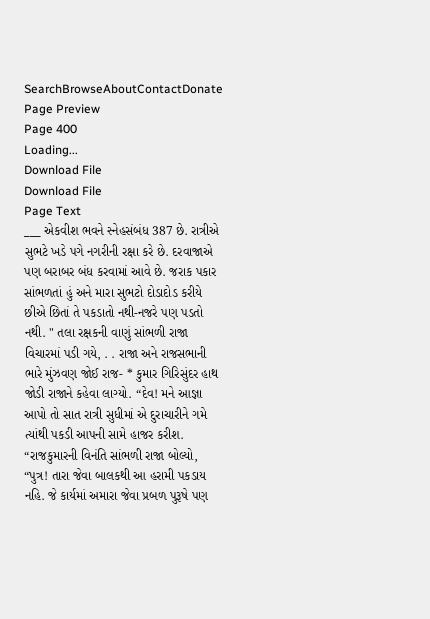SearchBrowseAboutContactDonate
Page Preview
Page 400
Loading...
Download File
Download File
Page Text
___ એકવીશ ભવને સ્નેહસંબંધ 387 છે. રાત્રીએ સુભટે ખડે પગે નગરીની રક્ષા કરે છે. દરવાજાએ પણ બરાબર બંધ કરવામાં આવે છે. જરાક પકાર સાંભળતાં હું અને મારા સુભટો દોડાદોડ કરીયે છીએ છિતાં તે પકડાતો નથી-નજરે પણ પડતો નથી. " તલા રક્ષકની વાણું સાંભળી રાજા વિચારમાં પડી ગયે, . . રાજા અને રાજસભાની ભારે મુંઝવણ જોઈ રાજ- * કુમાર ગિરિસુંદર હાથ જોડી રાજાને કહેવા લાગ્યો. “દેવ! મને આજ્ઞા આપો તો સાત રાત્રી સુધીમાં એ દુરાચારીને ગમે ત્યાંથી પકડી આપની સામે હાજર કરીશ. “રાજકુમારની વિનંતિ સાંભળી રાજા બોલ્યો, “પુત્ર! તારા જેવા બાલકથી આ હરામી પકડાય નહિ. જે કાર્યમાં અમારા જેવા પ્રબળ પુરૂષે પણ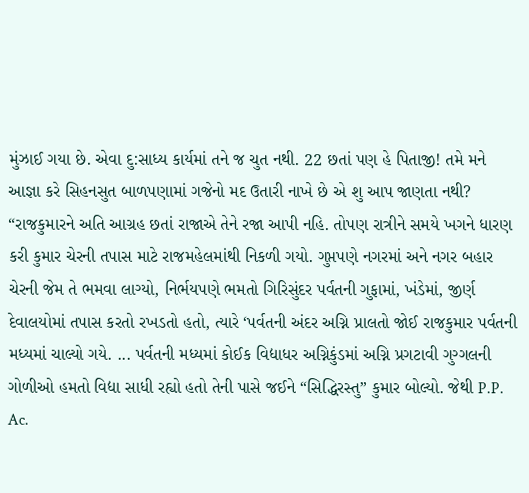મુંઝાઈ ગયા છે. એવા દુ:સાધ્ય કાર્યમાં તને જ ચુત નથી. 22 છતાં પણ હે પિતાજી! તમે મને આજ્ઞા કરે સિહનસુત બાળપણામાં ગજેનો મદ ઉતારી નાખે છે એ શુ આપ જાણતા નથી? “રાજકુમારને અતિ આગ્રહ છતાં રાજાએ તેને રજા આપી નહિ. તોપણ રાત્રીને સમયે ખગને ધારણ કરી કુમાર ચેરની તપાસ માટે રાજમહેલમાંથી નિકળી ગયો. ગુપ્તપણે નગરમાં અને નગર બહાર ચેરની જેમ તે ભમવા લાગ્યો, નિર્ભયપણે ભમતો ગિરિસુંદર પર્વતની ગુફામાં, ખંડેમાં, જીર્ણ દેવાલયોમાં તપાસ કરતો રખડતો હતો, ત્યારે ‘પર્વતની અંદર અગ્નિ પ્રાલતો જોઈ રાજકુમાર પર્વતની મધ્યમાં ચાલ્યો ગયે. ... પર્વતની મધ્યમાં કોઈક વિદ્યાધર અગ્નિકુંડમાં અગ્નિ પ્રગટાવી ગુગ્ગલની ગોળીઓ હમતો વિદ્યા સાધી રહ્યો હતો તેની પાસે જઈને “સિદ્ધિરસ્તુ” કુમાર બોલ્યો. જેથી P.P. Ac.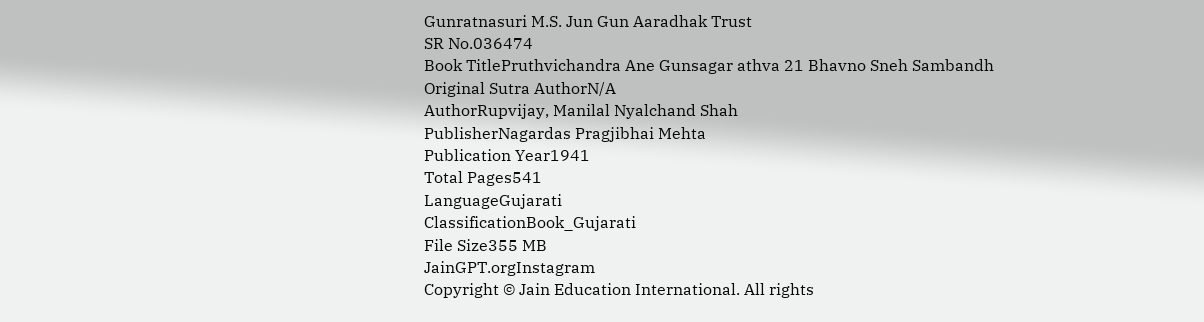Gunratnasuri M.S. Jun Gun Aaradhak Trust
SR No.036474
Book TitlePruthvichandra Ane Gunsagar athva 21 Bhavno Sneh Sambandh
Original Sutra AuthorN/A
AuthorRupvijay, Manilal Nyalchand Shah
PublisherNagardas Pragjibhai Mehta
Publication Year1941
Total Pages541
LanguageGujarati
ClassificationBook_Gujarati
File Size355 MB
JainGPT.orgInstagram
Copyright © Jain Education International. All rights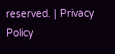reserved. | Privacy Policy